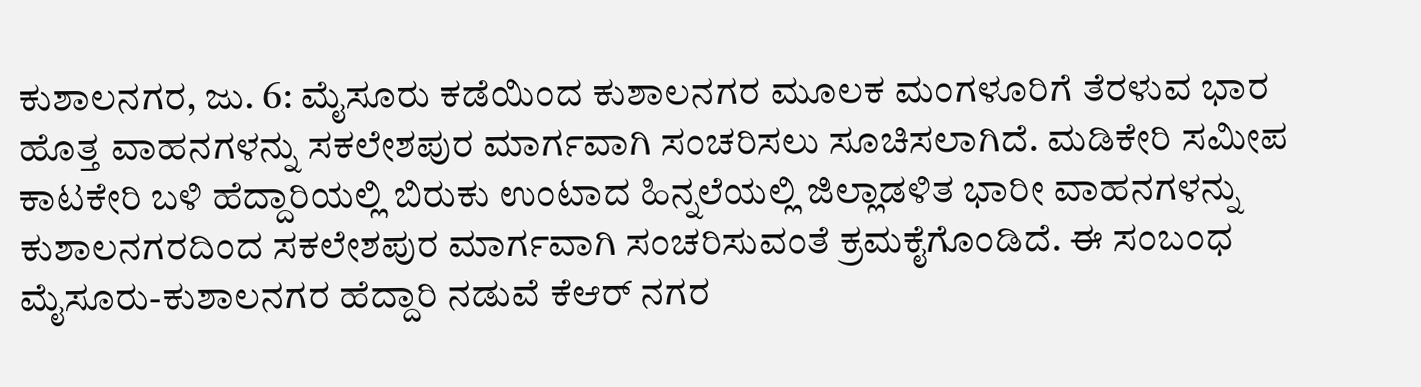ಕುಶಾಲನಗರ, ಜು. 6: ಮೈಸೂರು ಕಡೆಯಿಂದ ಕುಶಾಲನಗರ ಮೂಲಕ ಮಂಗಳೂರಿಗೆ ತೆರಳುವ ಭಾರ ಹೊತ್ತ ವಾಹನಗಳನ್ನು ಸಕಲೇಶಪುರ ಮಾರ್ಗವಾಗಿ ಸಂಚರಿಸಲು ಸೂಚಿಸಲಾಗಿದೆ. ಮಡಿಕೇರಿ ಸಮೀಪ ಕಾಟಕೇರಿ ಬಳಿ ಹೆದ್ದಾರಿಯಲ್ಲಿ ಬಿರುಕು ಉಂಟಾದ ಹಿನ್ನಲೆಯಲ್ಲಿ ಜಿಲ್ಲಾಡಳಿತ ಭಾರೀ ವಾಹನಗಳನ್ನು ಕುಶಾಲನಗರದಿಂದ ಸಕಲೇಶಪುರ ಮಾರ್ಗವಾಗಿ ಸಂಚರಿಸುವಂತೆ ಕ್ರಮಕೈಗೊಂಡಿದೆ. ಈ ಸಂಬಂಧ ಮೈಸೂರು-ಕುಶಾಲನಗರ ಹೆದ್ದಾರಿ ನಡುವೆ ಕೆಆರ್ ನಗರ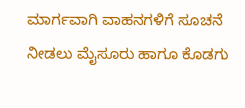ಮಾರ್ಗವಾಗಿ ವಾಹನಗಳಿಗೆ ಸೂಚನೆ ನೀಡಲು ಮೈಸೂರು ಹಾಗೂ ಕೊಡಗು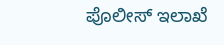ಪೊಲೀಸ್ ಇಲಾಖೆ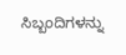ಸಿಬ್ಬಂದಿಗಳನ್ನು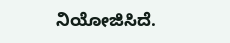ನಿಯೋಜಿಸಿದೆ.